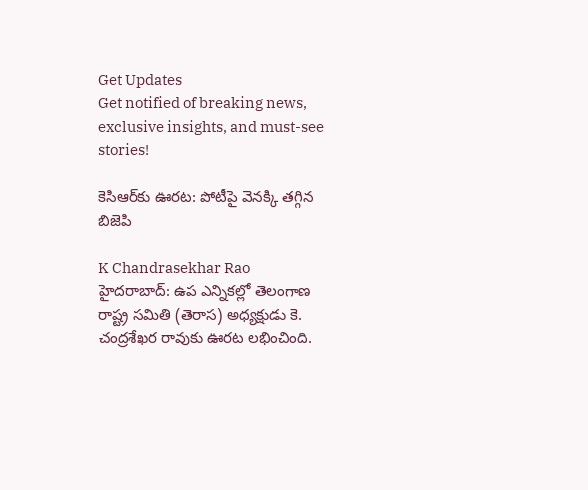Get Updates
Get notified of breaking news, exclusive insights, and must-see stories!

కెసిఆర్‌కు ఊరట: పోటీపై వెనక్కి తగ్గిన బిజెపి

K Chandrasekhar Rao
హైదరాబాద్: ఉప ఎన్నికల్లో తెలంగాణ రాష్ట్ర సమితి (తెరాస) అధ్యక్షుడు కె. చంద్రశేఖర రావుకు ఊరట లభించింది.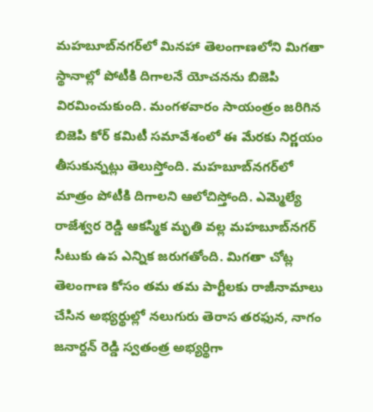మహబూబ్‌నగర్‌లో మినహా తెలంగాణలోని మిగతా స్థానాల్లో పోటీకి దిగాలనే యోచనను బిజెపి విరమించుకుంది. మంగళవారం సాయంత్రం జరిగిన బిజెపి కోర్ కమిటీ సమావేశంలో ఈ మేరకు నిర్ణయం తీసుకున్నట్లు తెలుస్తోంది. మహబూబ్‌నగర్‌లో మాత్రం పోటీకి దిగాలని ఆలోచిస్తోంది. ఎమ్మెల్యే రాజేశ్వర రెడ్డి ఆకస్మిక మృతి వల్ల మహబూబ్‌నగర్ సీటుకు ఉప ఎన్నిక జరుగతోంది. మిగతా చోట్ల తెలంగాణ కోసం తమ తమ పార్టీలకు రాజీనామాలు చేసిన అభ్యర్థుల్లో నలుగురు తెరాస తరఫున, నాగం జనార్దన్ రెడ్డి స్వతంత్ర అభ్యర్థిగా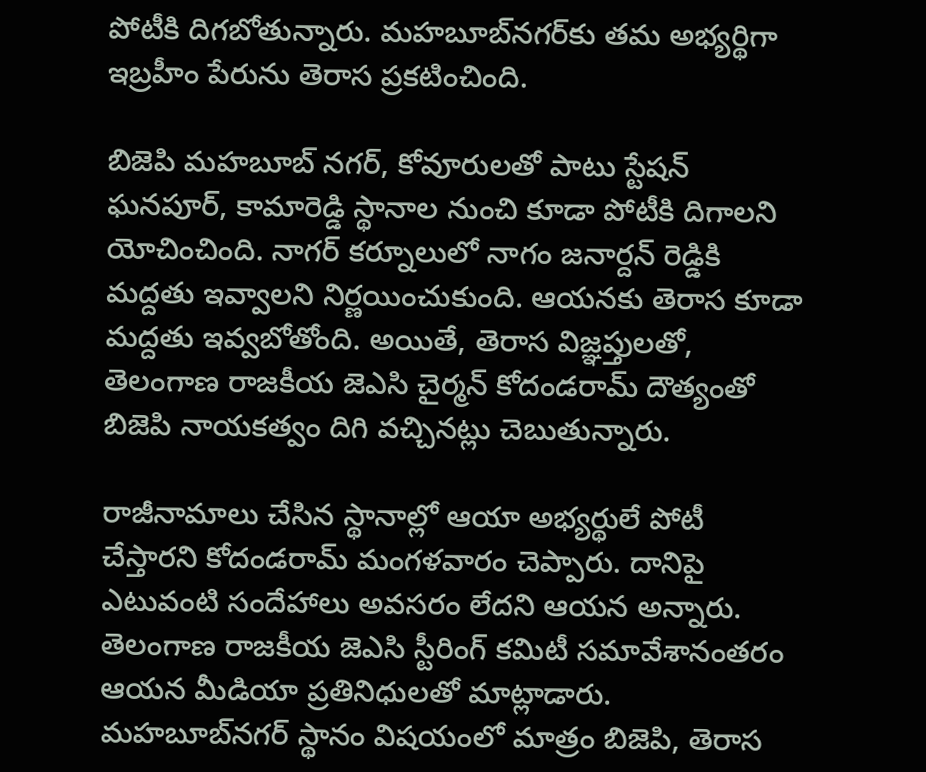పోటీకి దిగబోతున్నారు. మహబూబ్‌నగర్‌కు తమ అభ్యర్థిగా ఇబ్రహీం పేరును తెరాస ప్రకటించింది.

బిజెపి మహబూబ్ నగర్, కోవూరులతో పాటు స్టేషన్ ఘనపూర్, కామారెడ్డి స్థానాల నుంచి కూడా పోటీకి దిగాలని యోచించింది. నాగర్ కర్నూలులో నాగం జనార్దన్ రెడ్డికి మద్దతు ఇవ్వాలని నిర్ణయించుకుంది. ఆయనకు తెరాస కూడా మద్దతు ఇవ్వబోతోంది. అయితే, తెరాస విజ్ఞప్తులతో, తెలంగాణ రాజకీయ జెఎసి చైర్మన్ కోదండరామ్ దౌత్యంతో బిజెపి నాయకత్వం దిగి వచ్చినట్లు చెబుతున్నారు.

రాజీనామాలు చేసిన స్థానాల్లో ఆయా అభ్యర్థులే పోటీ చేస్తారని కోదండరామ్ మంగళవారం చెప్పారు. దానిపై ఎటువంటి సందేహాలు అవసరం లేదని ఆయన అన్నారు. తెలంగాణ రాజకీయ జెఎసి స్టీరింగ్ కమిటీ సమావేశానంతరం ఆయన మీడియా ప్రతినిధులతో మాట్లాడారు. మహబూబ్‌నగర్ స్థానం విషయంలో మాత్రం బిజెపి, తెరాస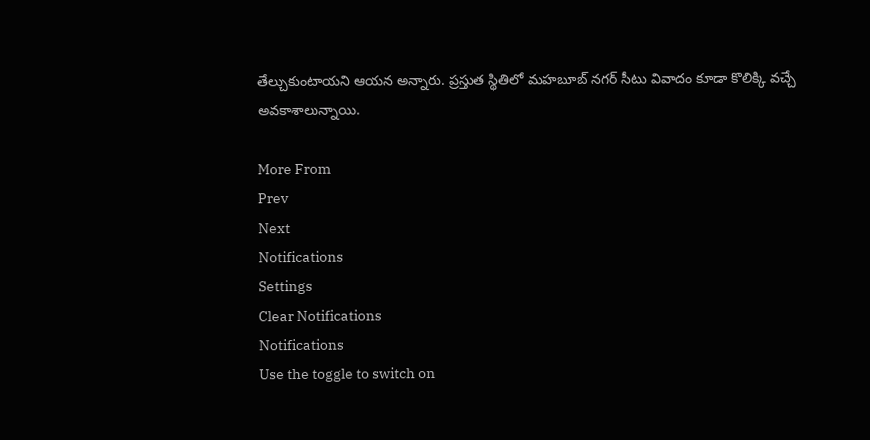తేల్చుకుంటాయని ఆయన అన్నారు. ప్రస్తుత స్థితిలో మహబూబ్ నగర్ సీటు వివాదం కూడా కొలిక్కి వచ్చే అవకాశాలున్నాయి.

More From
Prev
Next
Notifications
Settings
Clear Notifications
Notifications
Use the toggle to switch on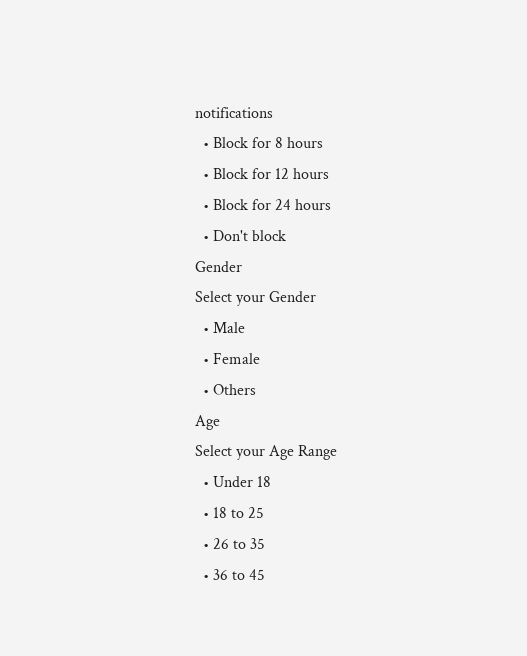notifications
  • Block for 8 hours
  • Block for 12 hours
  • Block for 24 hours
  • Don't block
Gender
Select your Gender
  • Male
  • Female
  • Others
Age
Select your Age Range
  • Under 18
  • 18 to 25
  • 26 to 35
  • 36 to 45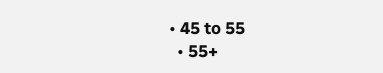• 45 to 55
  • 55+